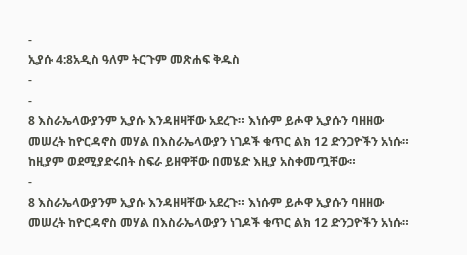-
ኢያሱ 4:8አዲስ ዓለም ትርጉም መጽሐፍ ቅዱስ
-
-
8 እስራኤላውያንም ኢያሱ እንዳዘዛቸው አደረጉ። እነሱም ይሖዋ ኢያሱን ባዘዘው መሠረት ከዮርዳኖስ መሃል በእስራኤላውያን ነገዶች ቁጥር ልክ 12 ድንጋዮችን አነሱ። ከዚያም ወደሚያድሩበት ስፍራ ይዘዋቸው በመሄድ እዚያ አስቀመጧቸው።
-
8 እስራኤላውያንም ኢያሱ እንዳዘዛቸው አደረጉ። እነሱም ይሖዋ ኢያሱን ባዘዘው መሠረት ከዮርዳኖስ መሃል በእስራኤላውያን ነገዶች ቁጥር ልክ 12 ድንጋዮችን አነሱ።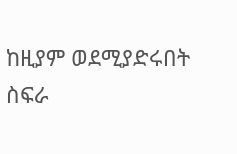ከዚያም ወደሚያድሩበት ስፍራ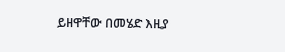ይዘዋቸው በመሄድ እዚያ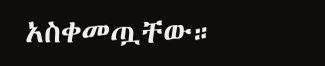አስቀመጧቸው።